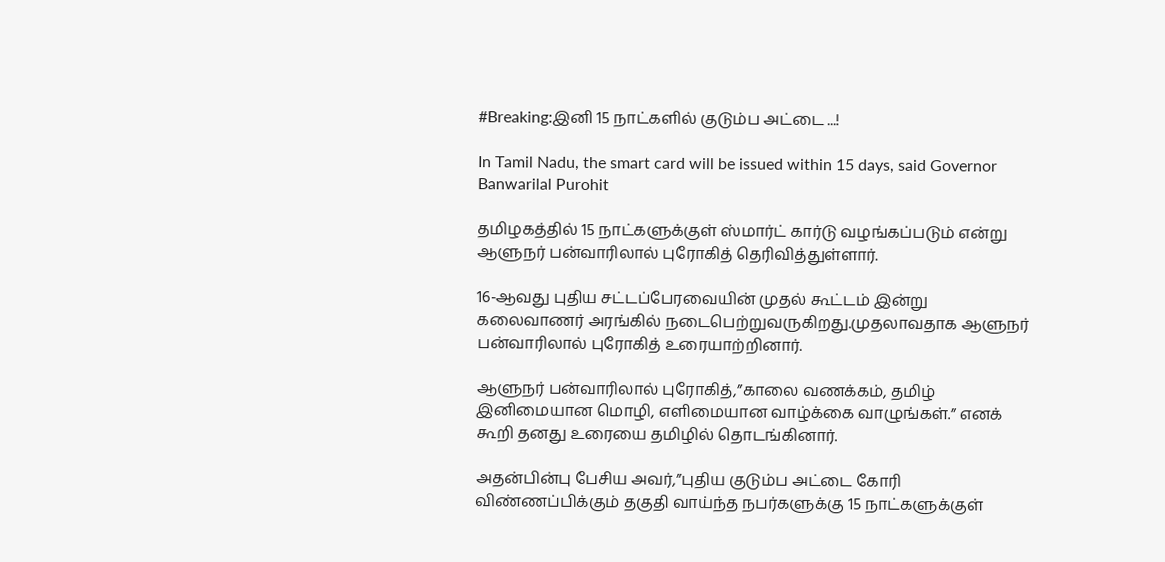#Breaking:இனி 15 நாட்களில் குடும்ப அட்டை ...!

In Tamil Nadu, the smart card will be issued within 15 days, said Governor Banwarilal Purohit

தமிழகத்தில் 15 நாட்களுக்குள் ஸ்மார்ட் கார்டு வழங்கப்படும் என்று ஆளுநர் பன்வாரிலால் புரோகித் தெரிவித்துள்ளார்.

16-ஆவது புதிய சட்டப்பேரவையின் முதல் கூட்டம் இன்று கலைவாணர் அரங்கில் நடைபெற்றுவருகிறது.முதலாவதாக ஆளுநர் பன்வாரிலால் புரோகித் உரையாற்றினார்.

ஆளுநர் பன்வாரிலால் புரோகித்,”காலை வணக்கம், தமிழ் இனிமையான மொழி, எளிமையான வாழ்க்கை வாழுங்கள்.” எனக் கூறி தனது உரையை தமிழில் தொடங்கினார்.

அதன்பின்பு பேசிய அவர்,”புதிய குடும்ப அட்டை கோரி விண்ணப்பிக்கும் தகுதி வாய்ந்த நபர்களுக்கு 15 நாட்களுக்குள்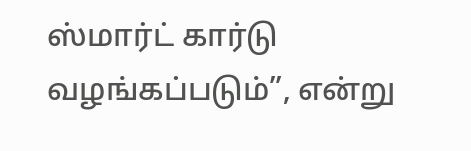ஸ்மார்ட் கார்டு வழங்கப்படும்”, என்று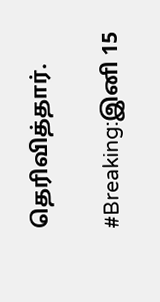தெரிவித்தார்.

#Breaking:இனி 15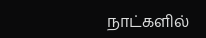நாட்களில்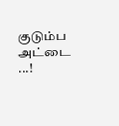குடும்ப அட்டை ...!